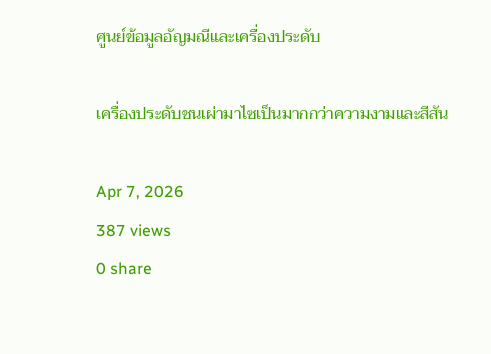ศูนย์ข้อมูลอัญมณีและเครื่องประดับ

เครื่องประดับชนเผ่ามาไซเป็นมากกว่าความงามและสีสัน

Apr 7, 2026
387 views
0 share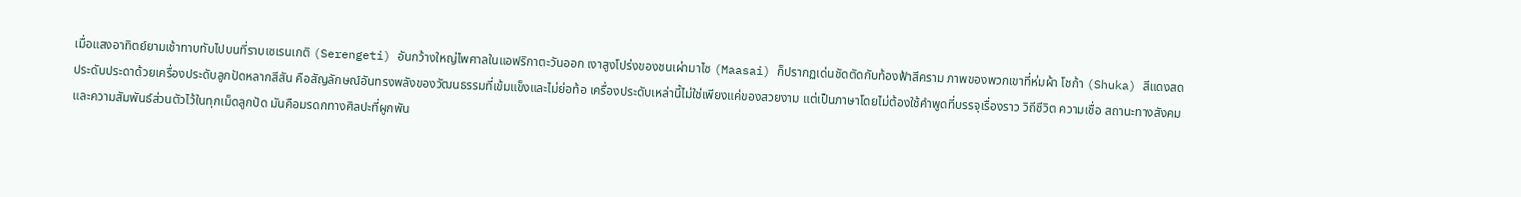เมื่อแสงอาทิตย์ยามเช้าทาบทับไปบนที่ราบเซเรนเกติ (Serengeti) อันกว้างใหญ่ไพศาลในแอฟริกาตะวันออก เงาสูงโปร่งของชนเผ่ามาไซ (Maasai) ก็ปรากฏเด่นชัดตัดกับท้องฟ้าสีคราม ภาพของพวกเขาที่ห่มผ้า โชก้า (Shuka) สีแดงสด ประดับประดาด้วยเครื่องประดับลูกปัดหลากสีสัน คือสัญลักษณ์อันทรงพลังของวัฒนธรรมที่เข้มแข็งและไม่ย่อท้อ เครื่องประดับเหล่านี้ไม่ใช่เพียงแค่ของสวยงาม แต่เป็นภาษาโดยไม่ต้องใช้คำพูดที่บรรจุเรื่องราว วิถีชีวิต ความเชื่อ สถานะทางสังคม และความสัมพันธ์ส่วนตัวไว้ในทุกเม็ดลูกปัด มันคือมรดกทางศิลปะที่ผูกพัน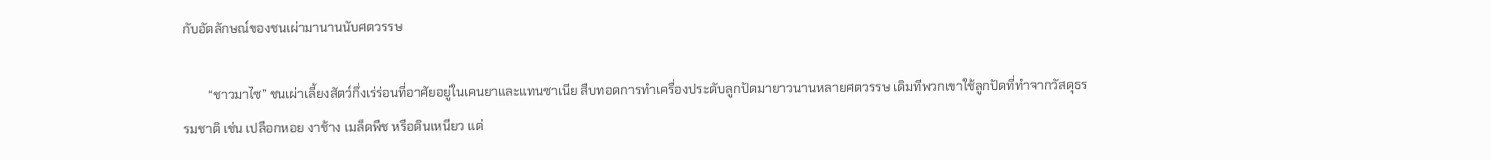กับอัตลักษณ์ของชนเผ่ามานานนับศตวรรษ

        “ชาวมาไซ” ชนเผ่าเลี้ยงสัตว์กึ่งเร่ร่อนที่อาศัยอยู่ในเคนยาและแทนซาเนีย สืบทอดการทำเครื่องประดับลูกปัดมายาวนานหลายศตวรรษ เดิมทีพวกเขาใช้ลูกปัดที่ทำจากวัสดุธรรมชาติ เช่น เปลือกหอย งาช้าง เมล็ดพืช หรือดินเหนียว แต่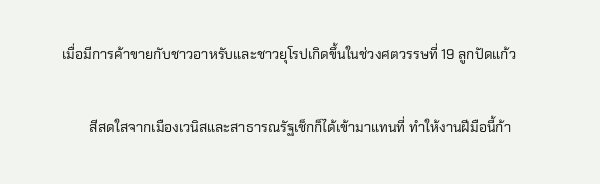เมื่อมีการค้าขายกับชาวอาหรับและชาวยุโรปเกิดขึ้นในช่วงศตวรรษที่ 19 ลูกปัดแก้ว

        สีสดใสจากเมืองเวนิสและสาธารณรัฐเช็กก็ได้เข้ามาแทนที่ ทำให้งานฝีมือนี้ก้า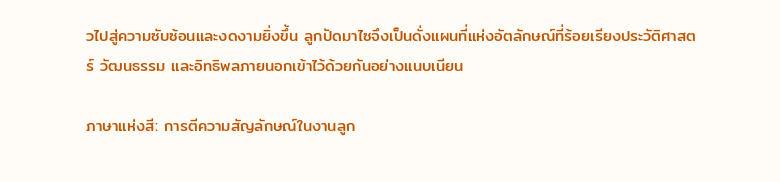วไปสู่ความซับซ้อนและงดงามยิ่งขึ้น ลูกปัดมาไซจึงเป็นดั่งแผนที่แห่งอัตลักษณ์ที่ร้อยเรียงประวัติศาสตร์ วัฒนธรรม และอิทธิพลภายนอกเข้าไว้ด้วยกันอย่างแนบเนียน

ภาษาแห่งสี: การตีความสัญลักษณ์ในงานลูก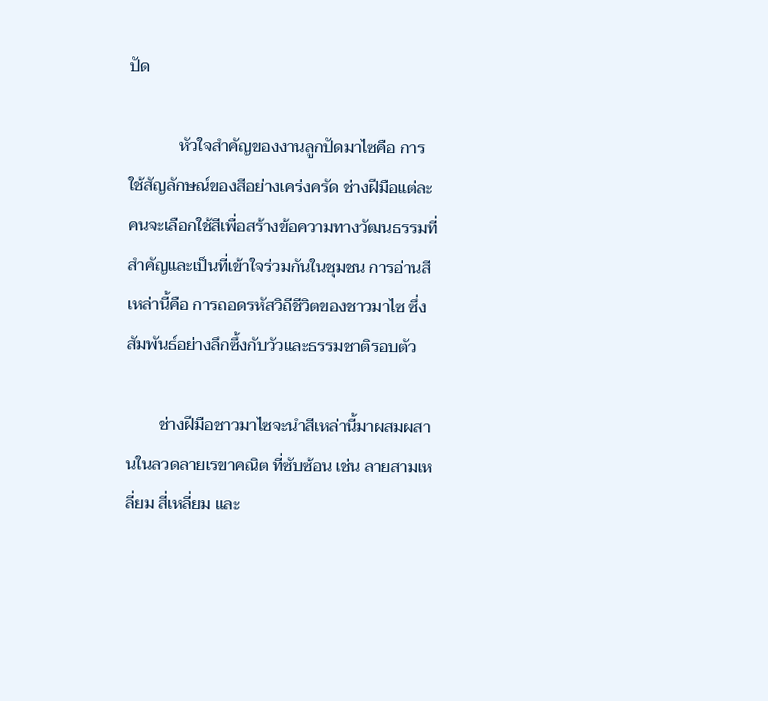ปัด

            หัวใจสำคัญของงานลูกปัดมาไซคือ การใช้สัญลักษณ์ของสีอย่างเคร่งครัด ช่างฝีมือแต่ละคนจะเลือกใช้สีเพื่อสร้างข้อความทางวัฒนธรรมที่สำคัญและเป็นที่เข้าใจร่วมกันในชุมชน การอ่านสีเหล่านี้คือ การถอดรหัสวิถีชีวิตของชาวมาไซ ซึ่งสัมพันธ์อย่างลึกซึ้งกับวัวและธรรมชาติรอบตัว

        ช่างฝีมือชาวมาไซจะนำสีเหล่านี้มาผสมผสานในลวดลายเรขาคณิต ที่ซับซ้อน เช่น ลายสามเหลี่ยม สี่เหลี่ยม และ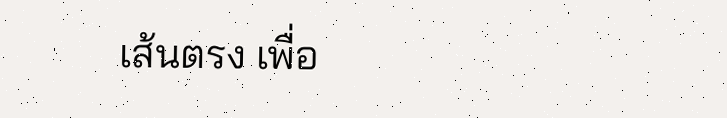เส้นตรง เพื่อ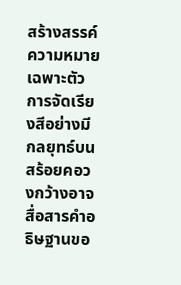สร้างสรรค์ความหมายเฉพาะตัว การจัดเรียงสีอย่างมีกลยุทธ์บนสร้อยคอวงกว้างอาจสื่อสารคำอธิษฐานขอ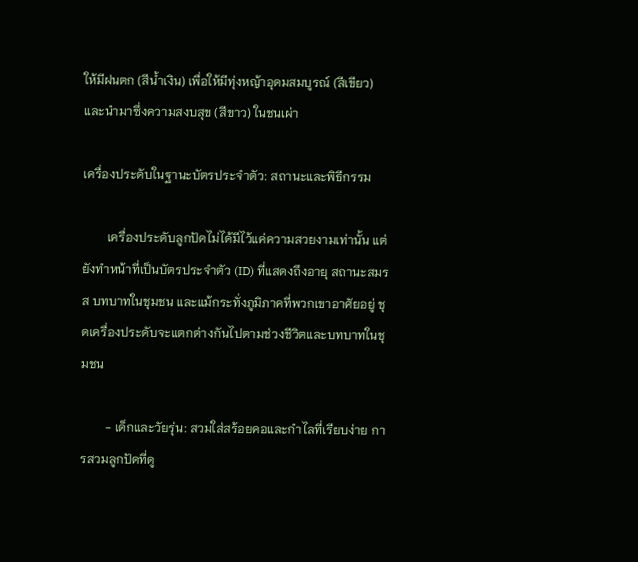ให้มีฝนตก (สีน้ำเงิน) เพื่อให้มีทุ่งหญ้าอุดมสมบูรณ์ (สีเขียว) และนำมาซึ่งความสงบสุข (สีขาว) ในชนเผ่า

เครื่องประดับในฐานะบัตรประจำตัว: สถานะและพิธีกรรม

        เครื่องประดับลูกปัดไม่ได้มีไว้แค่ความสวยงามเท่านั้น แต่ยังทำหน้าที่เป็นบัตรประจำตัว (ID) ที่แสดงถึงอายุ สถานะสมรส บทบาทในชุมชน และแม้กระทั่งภูมิภาคที่พวกเขาอาศัยอยู่ ชุดเครื่องประดับจะแตกต่างกันไปตามช่วงชีวิตและบทบาทในชุมชน

        - เด็กและวัยรุ่น: สวมใส่สร้อยคอและกำไลที่เรียบง่าย การสวมลูกปัดที่ดู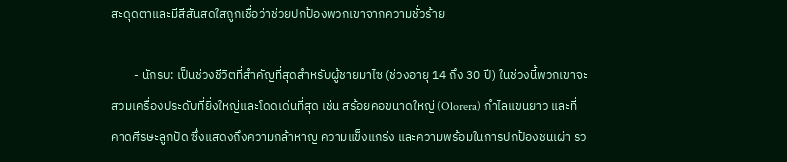สะดุดตาและมีสีสันสดใสถูกเชื่อว่าช่วยปกป้องพวกเขาจากความชั่วร้าย

        - นักรบ: เป็นช่วงชีวิตที่สำคัญที่สุดสำหรับผู้ชายมาไซ (ช่วงอายุ 14 ถึง 30 ปี) ในช่วงนี้พวกเขาจะสวมเครื่องประดับที่ยิ่งใหญ่และโดดเด่นที่สุด เช่น สร้อยคอขนาดใหญ่ (Olorera) กำไลแขนยาว และที่คาดศีรษะลูกปัด ซึ่งแสดงถึงความกล้าหาญ ความแข็งแกร่ง และความพร้อมในการปกป้องชนเผ่า รว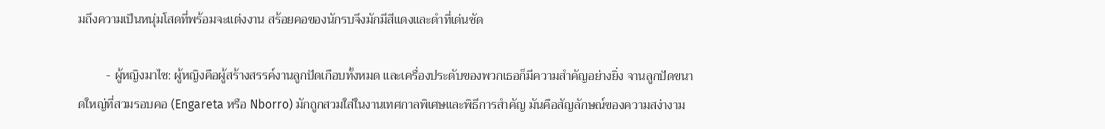มถึงความเป็นหนุ่มโสดที่พร้อมจะแต่งงาน สร้อยคอของนักรบจึงมักมีสีแดงและดำที่เด่นชัด

         - ผู้หญิงมาไซ: ผู้หญิงคือผู้สร้างสรรค์งานลูกปัดเกือบทั้งหมด และเครื่องประดับของพวกเธอก็มีความสำคัญอย่างยิ่ง จานลูกปัดขนาดใหญ่ที่สวมรอบคอ (Engareta หรือ Nborro) มักถูกสวมใส่ในงานเทศกาลพิเศษและพิธีการสำคัญ มันคือสัญลักษณ์ของความสง่างาม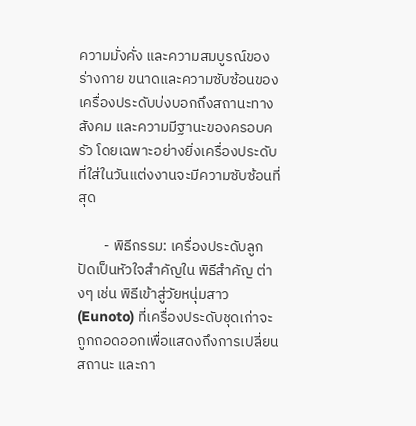ความมั่งคั่ง และความสมบูรณ์ของร่างกาย ขนาดและความซับซ้อนของเครื่องประดับบ่งบอกถึงสถานะทางสังคม และความมีฐานะของครอบครัว โดยเฉพาะอย่างยิ่งเครื่องประดับที่ใส่ในวันแต่งงานจะมีความซับซ้อนที่สุด

        - พิธีกรรม: เครื่องประดับลูกปัดเป็นหัวใจสำคัญใน พิธีสำคัญ ต่างๆ เช่น พิธีเข้าสู่วัยหนุ่มสาว (Eunoto) ที่เครื่องประดับชุดเก่าจะถูกถอดออกเพื่อแสดงถึงการเปลี่ยนสถานะ และกา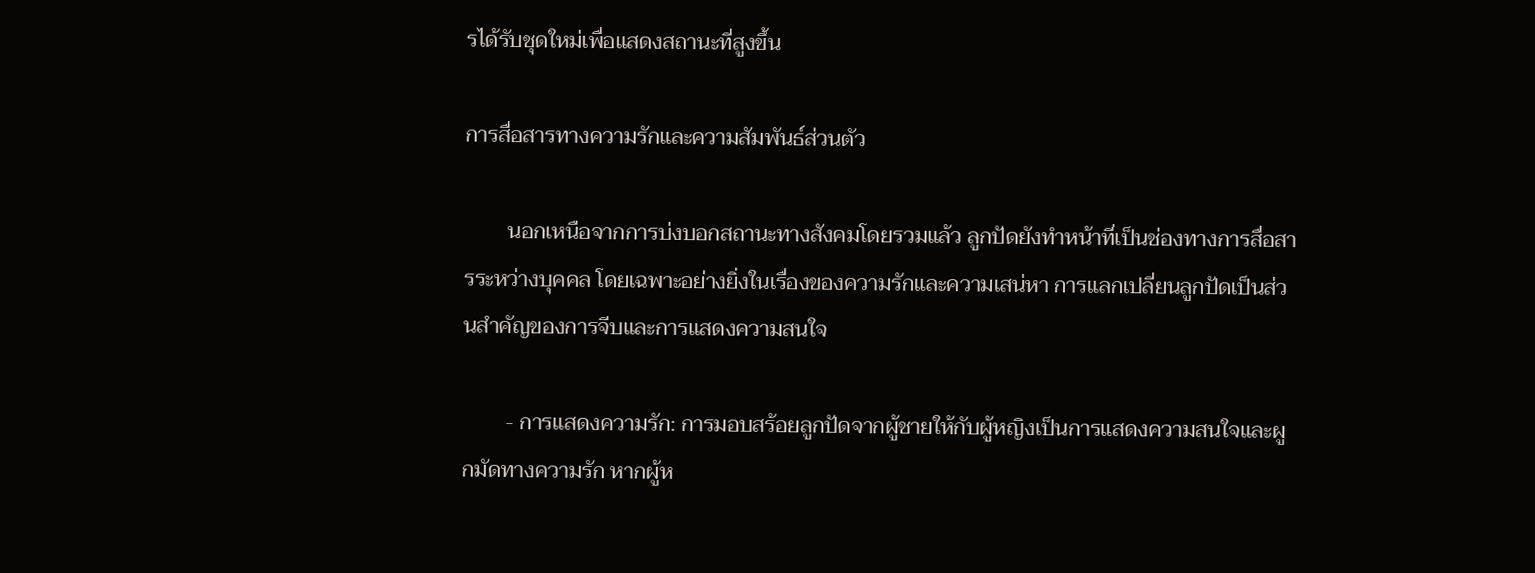รได้รับชุดใหม่เพื่อแสดงสถานะที่สูงขึ้น

การสื่อสารทางความรักและความสัมพันธ์ส่วนตัว

        นอกเหนือจากการบ่งบอกสถานะทางสังคมโดยรวมแล้ว ลูกปัดยังทำหน้าที่เป็นช่องทางการสื่อสารระหว่างบุคคล โดยเฉพาะอย่างยิ่งในเรื่องของความรักและความเสน่หา การแลกเปลี่ยนลูกปัดเป็นส่วนสำคัญของการจีบและการแสดงความสนใจ

        - การแสดงความรัก: การมอบสร้อยลูกปัดจากผู้ชายให้กับผู้หญิงเป็นการแสดงความสนใจและผูกมัดทางความรัก หากผู้ห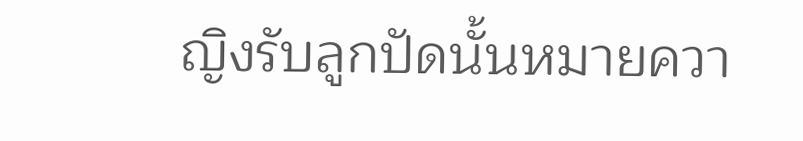ญิงรับลูกปัดนั้นหมายควา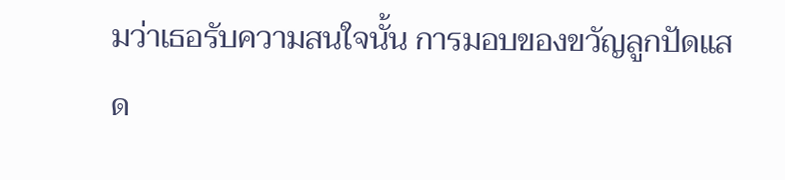มว่าเธอรับความสนใจนั้น การมอบของขวัญลูกปัดแสด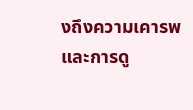งถึงความเคารพและการดู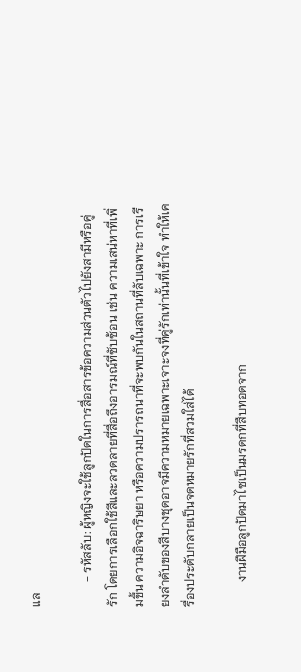แล

        - รหัสลับ: ผู้หญิงจะใช้ลูกปัดในการสื่อสารข้อความส่วนตัวไปยังสามีหรือคู่รัก โดยการเลือกใช้สีและลวดลายที่สื่อถึงอารมณ์ที่ซับซ้อน เช่น ความเสน่หาที่เพิ่มขึ้น ความอิจฉาริษยา หรือความปรารถนาที่จะพบกันในสถานที่ลับเฉพาะ การเรียงลำดับของสีบางชุดอาจมีความหมายเฉพาะเจาะจงที่คู่รักเท่านั้นที่เข้าใจ ทำให้เครื่องประดับกลายเป็นจดหมายรักที่สวมใส่ได้

        งานฝีมือลูกปัดมาไซเป็นมรดกที่สืบทอดจาก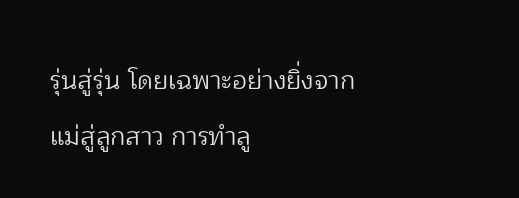รุ่นสู่รุ่น โดยเฉพาะอย่างยิ่งจากแม่สู่ลูกสาว การทำลู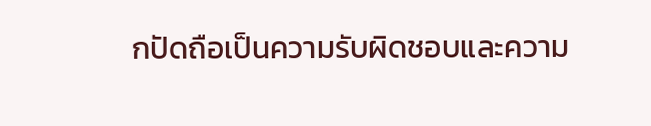กปัดถือเป็นความรับผิดชอบและความ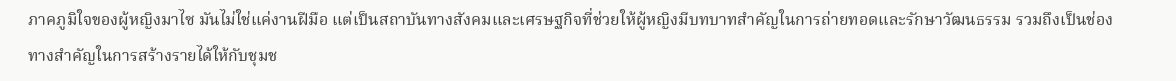ภาคภูมิใจของผู้หญิงมาไซ มันไม่ใช่แค่งานฝีมือ แต่เป็นสถาบันทางสังคมและเศรษฐกิจที่ช่วยให้ผู้หญิงมีบทบาทสำคัญในการถ่ายทอดและรักษาวัฒนธรรม รวมถึงเป็นช่องทางสำคัญในการสร้างรายได้ให้กับชุมช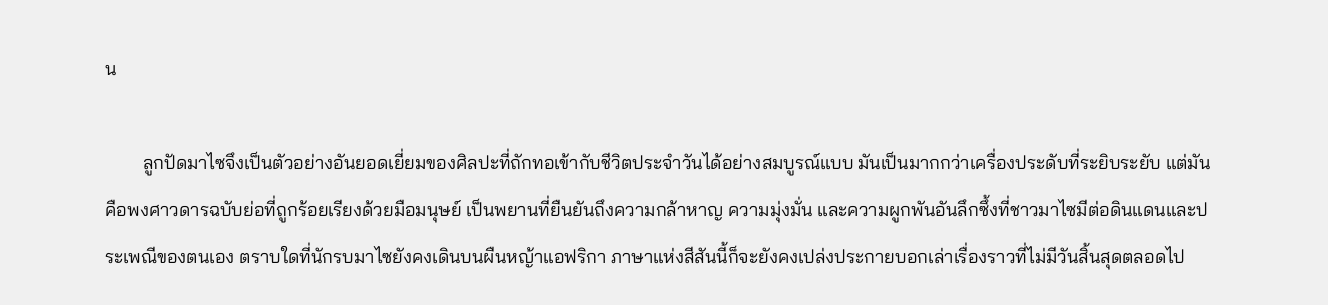น

        ลูกปัดมาไซจึงเป็นตัวอย่างอันยอดเยี่ยมของศิลปะที่ถักทอเข้ากับชีวิตประจำวันได้อย่างสมบูรณ์แบบ มันเป็นมากกว่าเครื่องประดับที่ระยิบระยับ แต่มันคือพงศาวดารฉบับย่อที่ถูกร้อยเรียงด้วยมือมนุษย์ เป็นพยานที่ยืนยันถึงความกล้าหาญ ความมุ่งมั่น และความผูกพันอันลึกซึ้งที่ชาวมาไซมีต่อดินแดนและประเพณีของตนเอง ตราบใดที่นักรบมาไซยังคงเดินบนผืนหญ้าแอฟริกา ภาษาแห่งสีสันนี้ก็จะยังคงเปล่งประกายบอกเล่าเรื่องราวที่ไม่มีวันสิ้นสุดตลอดไป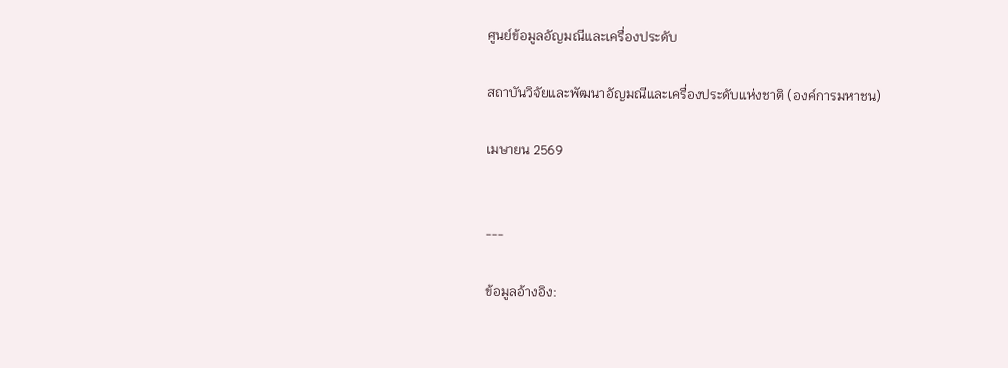ศูนย์ข้อมูลอัญมณีและเครื่องประดับ

สถาบันวิจัยและพัฒนาอัญมณีและเครื่องประดับแห่งชาติ (องค์การมหาชน)

เมษายน 2569


---

ข้อมูลอ้างอิง: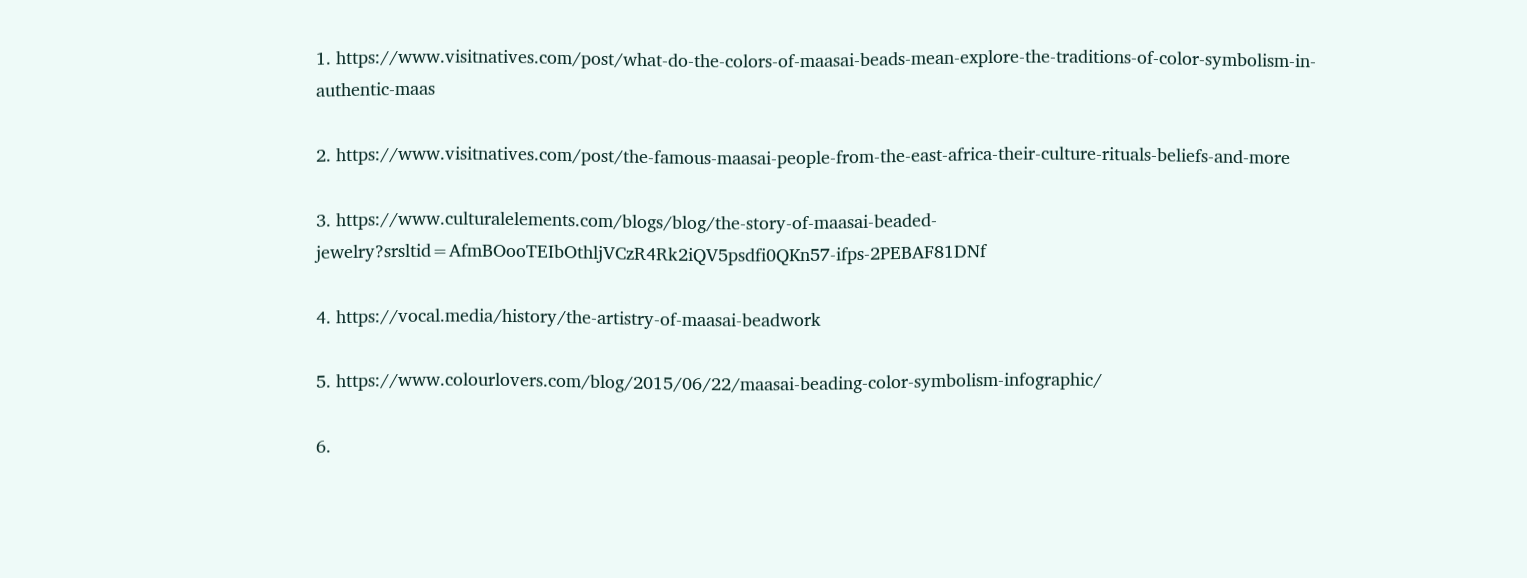1. https://www.visitnatives.com/post/what-do-the-colors-of-maasai-beads-mean-explore-the-traditions-of-color-symbolism-in-authentic-maas

2. https://www.visitnatives.com/post/the-famous-maasai-people-from-the-east-africa-their-culture-rituals-beliefs-and-more

3. https://www.culturalelements.com/blogs/blog/the-story-of-maasai-beaded-jewelry?srsltid=AfmBOooTEIbOthljVCzR4Rk2iQV5psdfi0QKn57-ifps-2PEBAF81DNf

4. https://vocal.media/history/the-artistry-of-maasai-beadwork

5. https://www.colourlovers.com/blog/2015/06/22/maasai-beading-color-symbolism-infographic/

6.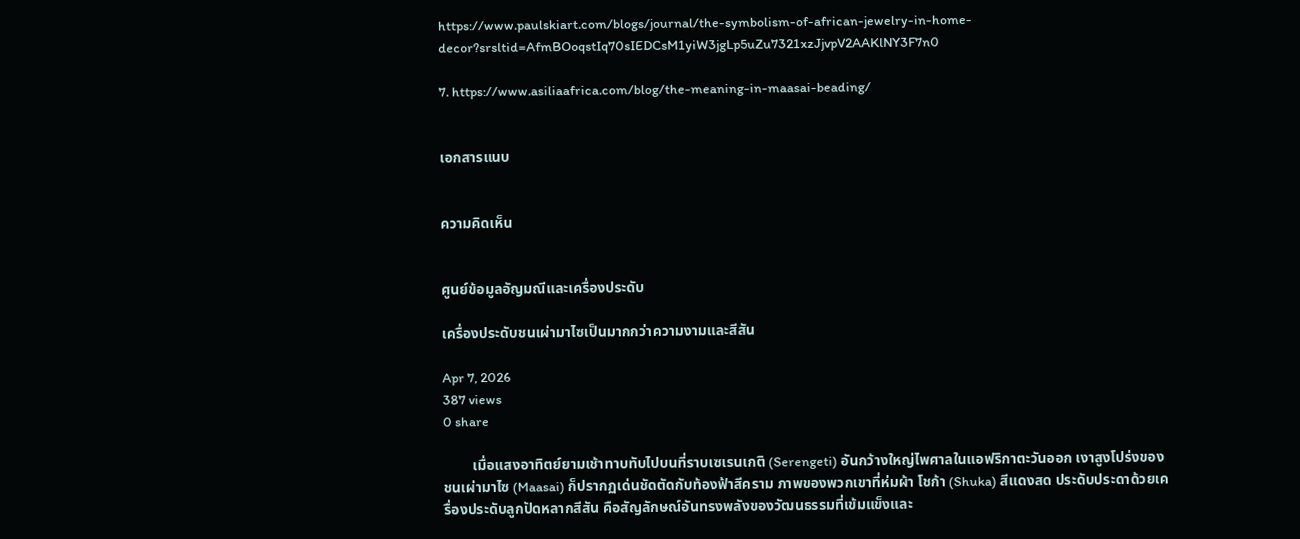https://www.paulskiart.com/blogs/journal/the-symbolism-of-african-jewelry-in-home-decor?srsltid=AfmBOoqstIq70sIEDCsM1yiW3jgLp5uZu7321xzJjvpV2AAKlNY3F7n0

7. https://www.asiliaafrica.com/blog/the-meaning-in-maasai-beading/


เอกสารแนบ


ความคิดเห็น


ศูนย์ข้อมูลอัญมณีและเครื่องประดับ

เครื่องประดับชนเผ่ามาไซเป็นมากกว่าความงามและสีสัน

Apr 7, 2026
387 views
0 share

        เมื่อแสงอาทิตย์ยามเช้าทาบทับไปบนที่ราบเซเรนเกติ (Serengeti) อันกว้างใหญ่ไพศาลในแอฟริกาตะวันออก เงาสูงโปร่งของชนเผ่ามาไซ (Maasai) ก็ปรากฏเด่นชัดตัดกับท้องฟ้าสีคราม ภาพของพวกเขาที่ห่มผ้า โชก้า (Shuka) สีแดงสด ประดับประดาด้วยเครื่องประดับลูกปัดหลากสีสัน คือสัญลักษณ์อันทรงพลังของวัฒนธรรมที่เข้มแข็งและ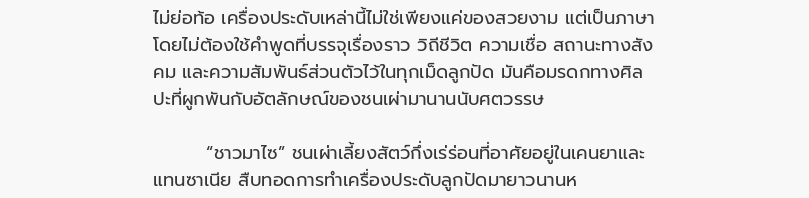ไม่ย่อท้อ เครื่องประดับเหล่านี้ไม่ใช่เพียงแค่ของสวยงาม แต่เป็นภาษาโดยไม่ต้องใช้คำพูดที่บรรจุเรื่องราว วิถีชีวิต ความเชื่อ สถานะทางสังคม และความสัมพันธ์ส่วนตัวไว้ในทุกเม็ดลูกปัด มันคือมรดกทางศิลปะที่ผูกพันกับอัตลักษณ์ของชนเผ่ามานานนับศตวรรษ

        “ชาวมาไซ” ชนเผ่าเลี้ยงสัตว์กึ่งเร่ร่อนที่อาศัยอยู่ในเคนยาและแทนซาเนีย สืบทอดการทำเครื่องประดับลูกปัดมายาวนานห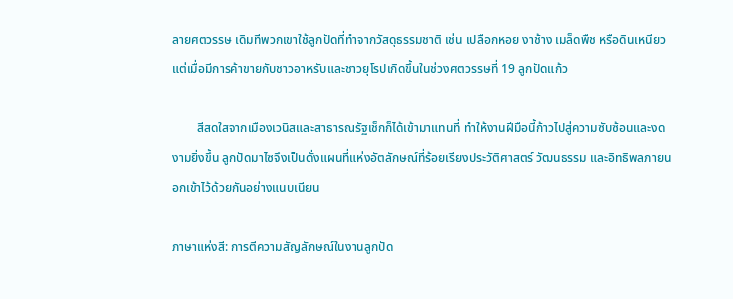ลายศตวรรษ เดิมทีพวกเขาใช้ลูกปัดที่ทำจากวัสดุธรรมชาติ เช่น เปลือกหอย งาช้าง เมล็ดพืช หรือดินเหนียว แต่เมื่อมีการค้าขายกับชาวอาหรับและชาวยุโรปเกิดขึ้นในช่วงศตวรรษที่ 19 ลูกปัดแก้ว

        สีสดใสจากเมืองเวนิสและสาธารณรัฐเช็กก็ได้เข้ามาแทนที่ ทำให้งานฝีมือนี้ก้าวไปสู่ความซับซ้อนและงดงามยิ่งขึ้น ลูกปัดมาไซจึงเป็นดั่งแผนที่แห่งอัตลักษณ์ที่ร้อยเรียงประวัติศาสตร์ วัฒนธรรม และอิทธิพลภายนอกเข้าไว้ด้วยกันอย่างแนบเนียน

ภาษาแห่งสี: การตีความสัญลักษณ์ในงานลูกปัด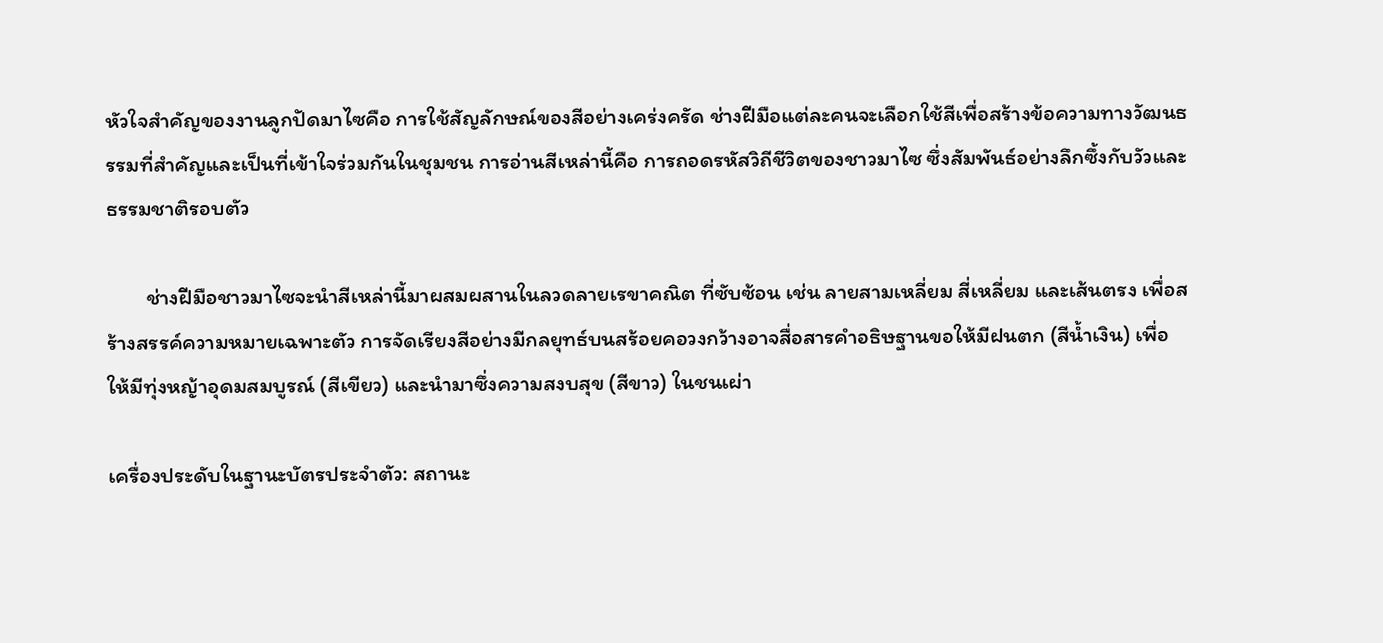หัวใจสำคัญของงานลูกปัดมาไซคือ การใช้สัญลักษณ์ของสีอย่างเคร่งครัด ช่างฝีมือแต่ละคนจะเลือกใช้สีเพื่อสร้างข้อความทางวัฒนธรรมที่สำคัญและเป็นที่เข้าใจร่วมกันในชุมชน การอ่านสีเหล่านี้คือ การถอดรหัสวิถีชีวิตของชาวมาไซ ซึ่งสัมพันธ์อย่างลึกซึ้งกับวัวและธรรมชาติรอบตัว

        ช่างฝีมือชาวมาไซจะนำสีเหล่านี้มาผสมผสานในลวดลายเรขาคณิต ที่ซับซ้อน เช่น ลายสามเหลี่ยม สี่เหลี่ยม และเส้นตรง เพื่อสร้างสรรค์ความหมายเฉพาะตัว การจัดเรียงสีอย่างมีกลยุทธ์บนสร้อยคอวงกว้างอาจสื่อสารคำอธิษฐานขอให้มีฝนตก (สีน้ำเงิน) เพื่อให้มีทุ่งหญ้าอุดมสมบูรณ์ (สีเขียว) และนำมาซึ่งความสงบสุข (สีขาว) ในชนเผ่า

เครื่องประดับในฐานะบัตรประจำตัว: สถานะ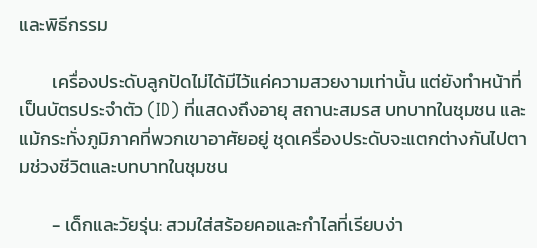และพิธีกรรม

        เครื่องประดับลูกปัดไม่ได้มีไว้แค่ความสวยงามเท่านั้น แต่ยังทำหน้าที่เป็นบัตรประจำตัว (ID) ที่แสดงถึงอายุ สถานะสมรส บทบาทในชุมชน และแม้กระทั่งภูมิภาคที่พวกเขาอาศัยอยู่ ชุดเครื่องประดับจะแตกต่างกันไปตามช่วงชีวิตและบทบาทในชุมชน

        - เด็กและวัยรุ่น: สวมใส่สร้อยคอและกำไลที่เรียบง่า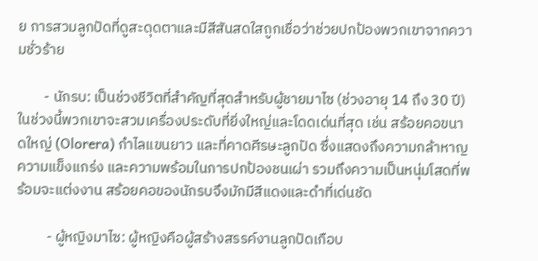ย การสวมลูกปัดที่ดูสะดุดตาและมีสีสันสดใสถูกเชื่อว่าช่วยปกป้องพวกเขาจากความชั่วร้าย

        - นักรบ: เป็นช่วงชีวิตที่สำคัญที่สุดสำหรับผู้ชายมาไซ (ช่วงอายุ 14 ถึง 30 ปี) ในช่วงนี้พวกเขาจะสวมเครื่องประดับที่ยิ่งใหญ่และโดดเด่นที่สุด เช่น สร้อยคอขนาดใหญ่ (Olorera) กำไลแขนยาว และที่คาดศีรษะลูกปัด ซึ่งแสดงถึงความกล้าหาญ ความแข็งแกร่ง และความพร้อมในการปกป้องชนเผ่า รวมถึงความเป็นหนุ่มโสดที่พร้อมจะแต่งงาน สร้อยคอของนักรบจึงมักมีสีแดงและดำที่เด่นชัด

         - ผู้หญิงมาไซ: ผู้หญิงคือผู้สร้างสรรค์งานลูกปัดเกือบ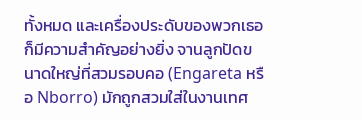ทั้งหมด และเครื่องประดับของพวกเธอก็มีความสำคัญอย่างยิ่ง จานลูกปัดขนาดใหญ่ที่สวมรอบคอ (Engareta หรือ Nborro) มักถูกสวมใส่ในงานเทศ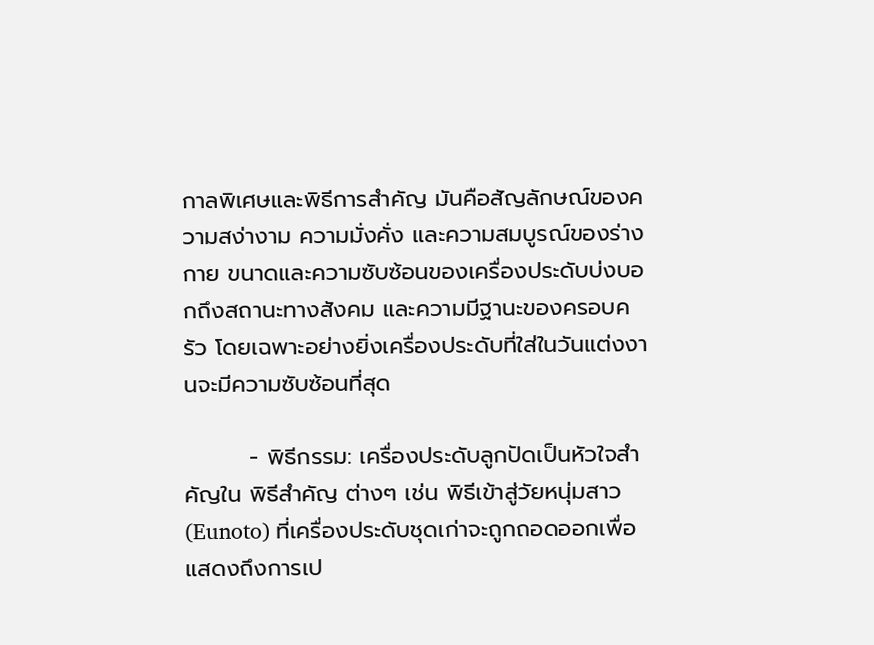กาลพิเศษและพิธีการสำคัญ มันคือสัญลักษณ์ของความสง่างาม ความมั่งคั่ง และความสมบูรณ์ของร่างกาย ขนาดและความซับซ้อนของเครื่องประดับบ่งบอกถึงสถานะทางสังคม และความมีฐานะของครอบครัว โดยเฉพาะอย่างยิ่งเครื่องประดับที่ใส่ในวันแต่งงานจะมีความซับซ้อนที่สุด

        - พิธีกรรม: เครื่องประดับลูกปัดเป็นหัวใจสำคัญใน พิธีสำคัญ ต่างๆ เช่น พิธีเข้าสู่วัยหนุ่มสาว (Eunoto) ที่เครื่องประดับชุดเก่าจะถูกถอดออกเพื่อแสดงถึงการเป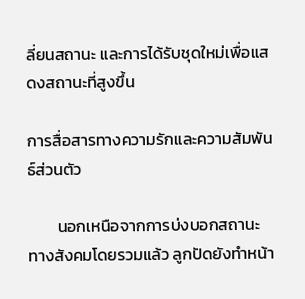ลี่ยนสถานะ และการได้รับชุดใหม่เพื่อแสดงสถานะที่สูงขึ้น

การสื่อสารทางความรักและความสัมพันธ์ส่วนตัว

        นอกเหนือจากการบ่งบอกสถานะทางสังคมโดยรวมแล้ว ลูกปัดยังทำหน้า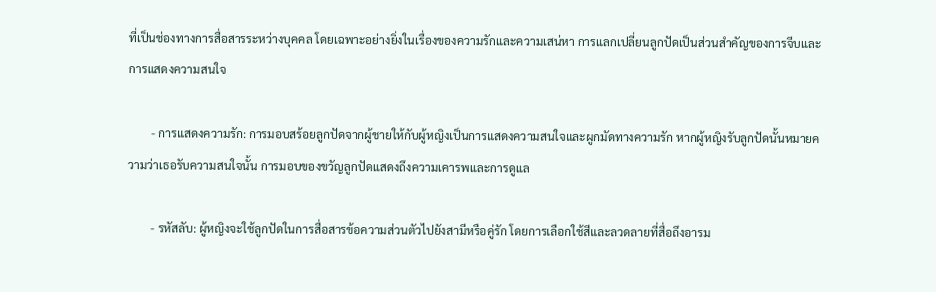ที่เป็นช่องทางการสื่อสารระหว่างบุคคล โดยเฉพาะอย่างยิ่งในเรื่องของความรักและความเสน่หา การแลกเปลี่ยนลูกปัดเป็นส่วนสำคัญของการจีบและการแสดงความสนใจ

        - การแสดงความรัก: การมอบสร้อยลูกปัดจากผู้ชายให้กับผู้หญิงเป็นการแสดงความสนใจและผูกมัดทางความรัก หากผู้หญิงรับลูกปัดนั้นหมายความว่าเธอรับความสนใจนั้น การมอบของขวัญลูกปัดแสดงถึงความเคารพและการดูแล

        - รหัสลับ: ผู้หญิงจะใช้ลูกปัดในการสื่อสารข้อความส่วนตัวไปยังสามีหรือคู่รัก โดยการเลือกใช้สีและลวดลายที่สื่อถึงอารม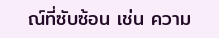ณ์ที่ซับซ้อน เช่น ความ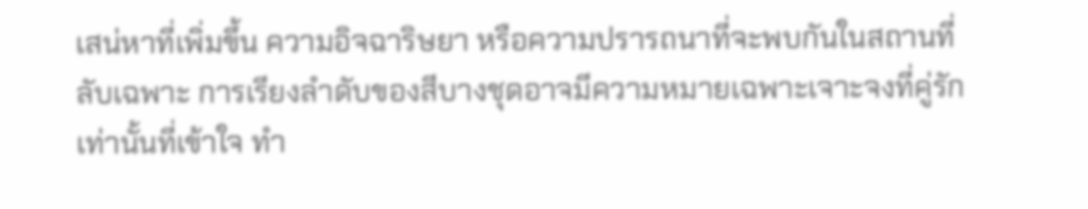เสน่หาที่เพิ่มขึ้น ความอิจฉาริษยา หรือความปรารถนาที่จะพบกันในสถานที่ลับเฉพาะ การเรียงลำดับของสีบางชุดอาจมีความหมายเฉพาะเจาะจงที่คู่รักเท่านั้นที่เข้าใจ ทำ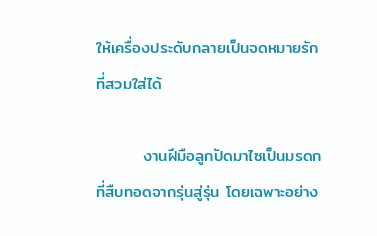ให้เครื่องประดับกลายเป็นจดหมายรักที่สวมใส่ได้

        งานฝีมือลูกปัดมาไซเป็นมรดกที่สืบทอดจากรุ่นสู่รุ่น โดยเฉพาะอย่าง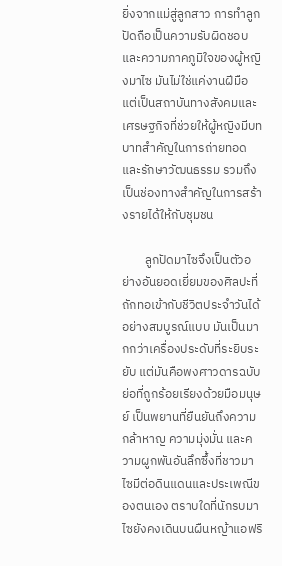ยิ่งจากแม่สู่ลูกสาว การทำลูกปัดถือเป็นความรับผิดชอบและความภาคภูมิใจของผู้หญิงมาไซ มันไม่ใช่แค่งานฝีมือ แต่เป็นสถาบันทางสังคมและเศรษฐกิจที่ช่วยให้ผู้หญิงมีบทบาทสำคัญในการถ่ายทอดและรักษาวัฒนธรรม รวมถึงเป็นช่องทางสำคัญในการสร้างรายได้ให้กับชุมชน

        ลูกปัดมาไซจึงเป็นตัวอย่างอันยอดเยี่ยมของศิลปะที่ถักทอเข้ากับชีวิตประจำวันได้อย่างสมบูรณ์แบบ มันเป็นมากกว่าเครื่องประดับที่ระยิบระยับ แต่มันคือพงศาวดารฉบับย่อที่ถูกร้อยเรียงด้วยมือมนุษย์ เป็นพยานที่ยืนยันถึงความกล้าหาญ ความมุ่งมั่น และความผูกพันอันลึกซึ้งที่ชาวมาไซมีต่อดินแดนและประเพณีของตนเอง ตราบใดที่นักรบมาไซยังคงเดินบนผืนหญ้าแอฟริ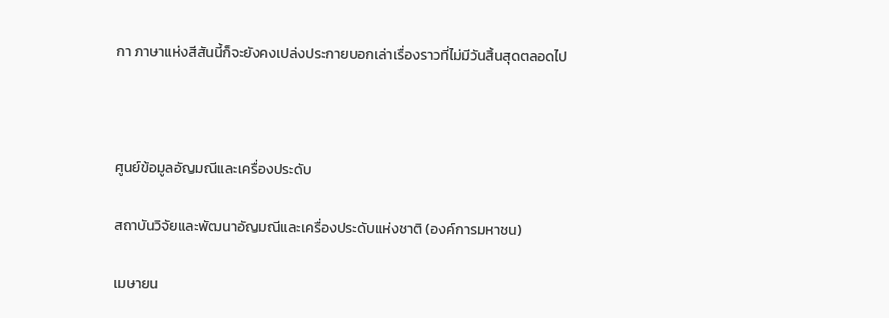กา ภาษาแห่งสีสันนี้ก็จะยังคงเปล่งประกายบอกเล่าเรื่องราวที่ไม่มีวันสิ้นสุดตลอดไป



ศูนย์ข้อมูลอัญมณีและเครื่องประดับ

สถาบันวิจัยและพัฒนาอัญมณีและเครื่องประดับแห่งชาติ (องค์การมหาชน)

เมษายน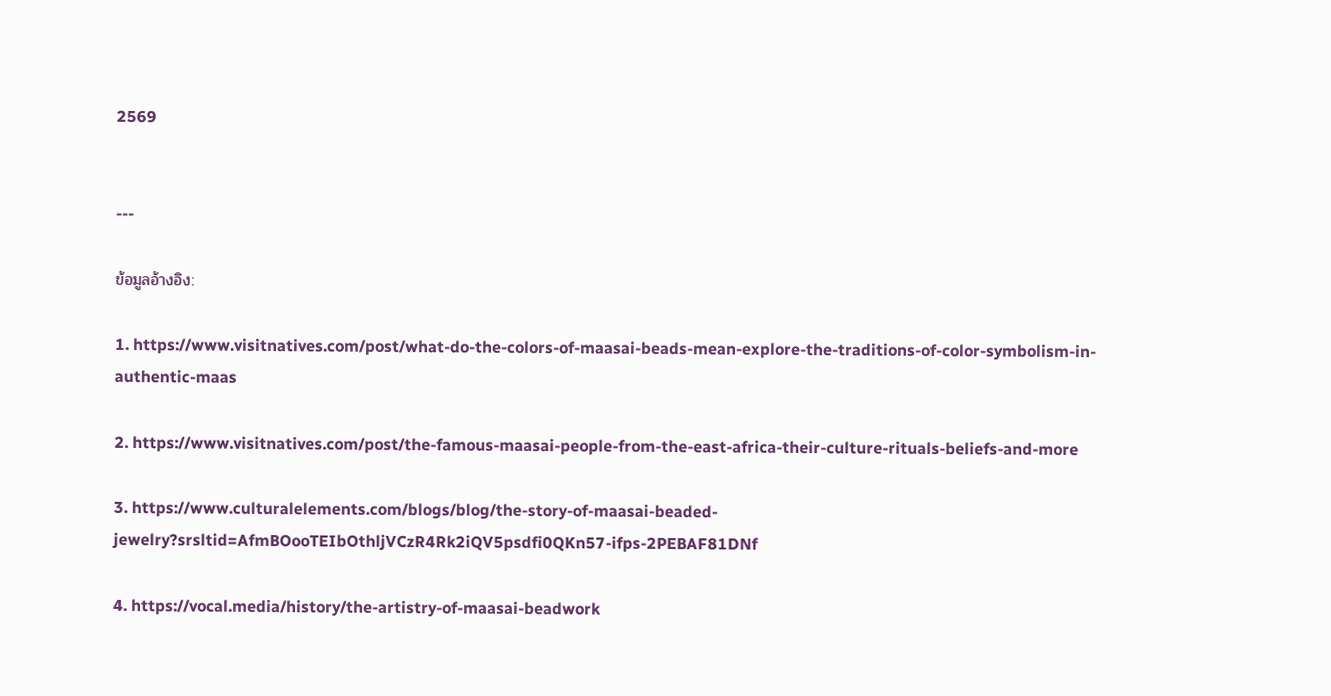2569


---

ข้อมูลอ้างอิง:

1. https://www.visitnatives.com/post/what-do-the-colors-of-maasai-beads-mean-explore-the-traditions-of-color-symbolism-in-authentic-maas

2. https://www.visitnatives.com/post/the-famous-maasai-people-from-the-east-africa-their-culture-rituals-beliefs-and-more

3. https://www.culturalelements.com/blogs/blog/the-story-of-maasai-beaded-jewelry?srsltid=AfmBOooTEIbOthljVCzR4Rk2iQV5psdfi0QKn57-ifps-2PEBAF81DNf

4. https://vocal.media/history/the-artistry-of-maasai-beadwork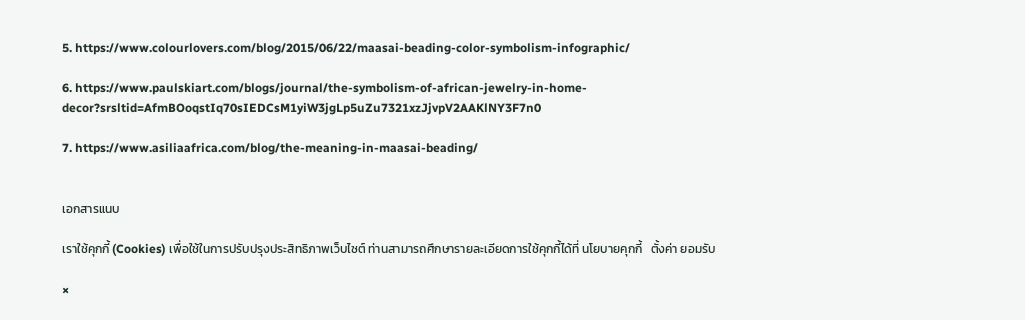5. https://www.colourlovers.com/blog/2015/06/22/maasai-beading-color-symbolism-infographic/

6. https://www.paulskiart.com/blogs/journal/the-symbolism-of-african-jewelry-in-home-decor?srsltid=AfmBOoqstIq70sIEDCsM1yiW3jgLp5uZu7321xzJjvpV2AAKlNY3F7n0

7. https://www.asiliaafrica.com/blog/the-meaning-in-maasai-beading/


เอกสารแนบ

เราใช้คุกกี้ (Cookies) เพื่อใช้ในการปรับปรุงประสิทธิภาพเว็บไซต์ ท่านสามารถศึกษารายละเอียดการใช้คุกกี้ได้ที่ นโยบายคุกกี้   ตั้งค่า ยอมรับ

×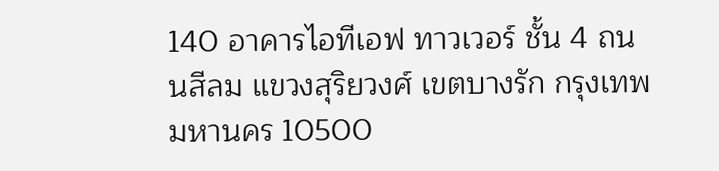140 อาคารไอทีเอฟ ทาวเวอร์ ชั้น 4 ถนนสีลม แขวงสุริยวงศ์ เขตบางรัก กรุงเทพมหานคร 10500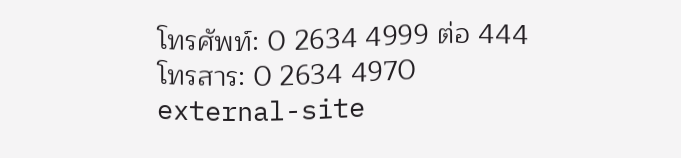โทรศัพท์: 0 2634 4999 ต่อ 444
โทรสาร: 0 2634 4970
external-site